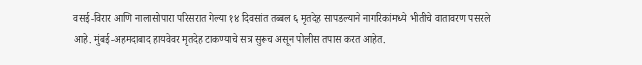वसई-विरार आणि नालासोपारा परिसरात गेल्या १४ दिवसांत तब्बल ६ मृतदेह सापडल्याने नागरिकांमध्ये भीतीचे वातावरण पसरले आहे. मुंबई-अहमदाबाद हायवेवर मृतदेह टाकण्याचे सत्र सुरूच असून पोलीस तपास करत आहेत.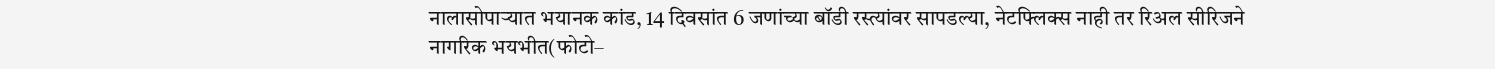नालासोपाऱ्यात भयानक कांड, 14 दिवसांत 6 जणांच्या बॉडी रस्त्यांवर सापडल्या, नेटफ्लिक्स नाही तर रिअल सीरिजने नागरिक भयभीत(फोटो–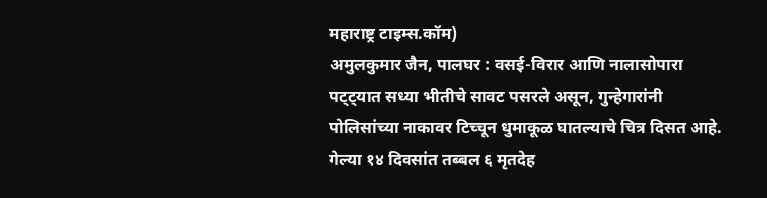महाराष्ट्र टाइम्स.कॉम)
अमुलकुमार जैन, पालघर : वसई-विरार आणि नालासोपारा पट्ट्यात सध्या भीतीचे सावट पसरले असून, गुन्हेगारांनी पोलिसांच्या नाकावर टिच्चून धुमाकूळ घातल्याचे चित्र दिसत आहे. गेल्या १४ दिवसांत तब्बल ६ मृतदेह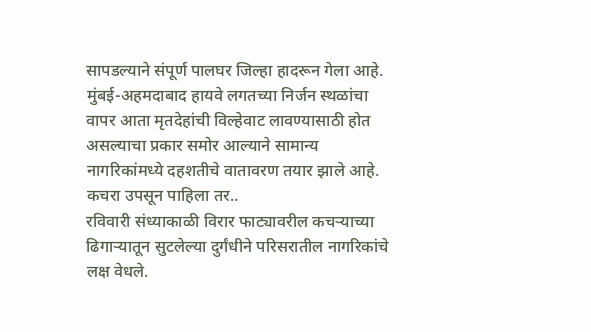सापडल्याने संपूर्ण पालघर जिल्हा हादरून गेला आहे. मुंबई-अहमदाबाद हायवे लगतच्या निर्जन स्थळांचा वापर आता मृतदेहांची विल्हेवाट लावण्यासाठी होत असल्याचा प्रकार समोर आल्याने सामान्य नागरिकांमध्ये दहशतीचे वातावरण तयार झाले आहे.
कचरा उपसून पाहिला तर..
रविवारी संध्याकाळी विरार फाट्यावरील कचऱ्याच्या ढिगाऱ्यातून सुटलेल्या दुर्गंधीने परिसरातील नागरिकांचे लक्ष वेधले.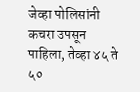जेव्हा पोलिसांनी कचरा उपसून पाहिला, तेव्हा ४५ ते ५०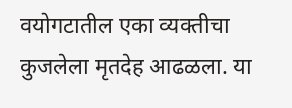वयोगटातील एका व्यक्तीचा कुजलेला मृतदेह आढळला. या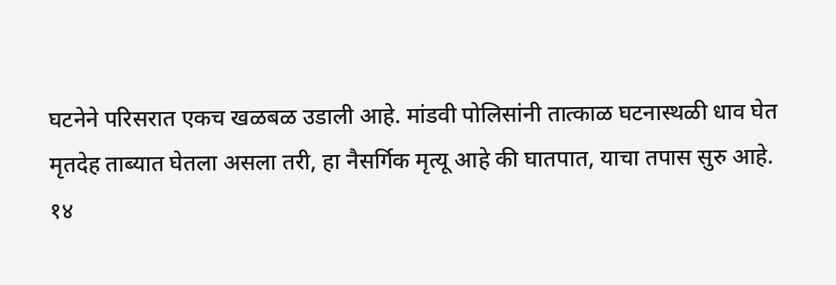घटनेने परिसरात एकच खळबळ उडाली आहे. मांडवी पोलिसांनी तात्काळ घटनास्थळी धाव घेत मृतदेह ताब्यात घेतला असला तरी, हा नैसर्गिक मृत्यू आहे की घातपात, याचा तपास सुरु आहे.
१४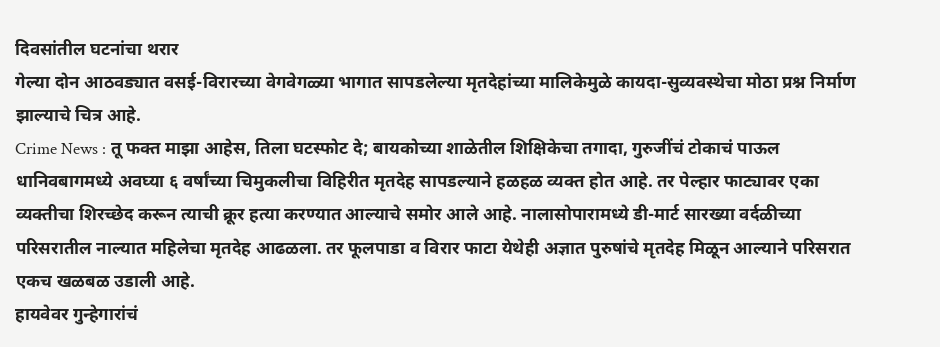दिवसांतील घटनांचा थरार
गेल्या दोन आठवड्यात वसई-विरारच्या वेगवेगळ्या भागात सापडलेल्या मृतदेहांच्या मालिकेमुळे कायदा-सुव्यवस्थेचा मोठा प्रश्न निर्माण झाल्याचे चित्र आहे.
Crime News : तू फक्त माझा आहेस, तिला घटस्फोट दे; बायकोच्या शाळेतील शिक्षिकेचा तगादा, गुरुजींचं टोकाचं पाऊल
धानिवबागमध्ये अवघ्या ६ वर्षांच्या चिमुकलीचा विहिरीत मृतदेह सापडल्याने हळहळ व्यक्त होत आहे. तर पेल्हार फाट्यावर एका व्यक्तीचा शिरच्छेद करून त्याची क्रूर हत्या करण्यात आल्याचे समोर आले आहे. नालासोपारामध्ये डी-मार्ट सारख्या वर्दळीच्या परिसरातील नाल्यात महिलेचा मृतदेह आढळला. तर फूलपाडा व विरार फाटा येथेही अज्ञात पुरुषांचे मृतदेह मिळून आल्याने परिसरात एकच खळबळ उडाली आहे.
हायवेवर गुन्हेगारांचं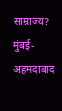साम्राज्य?
मुंबई-अहमदाबाद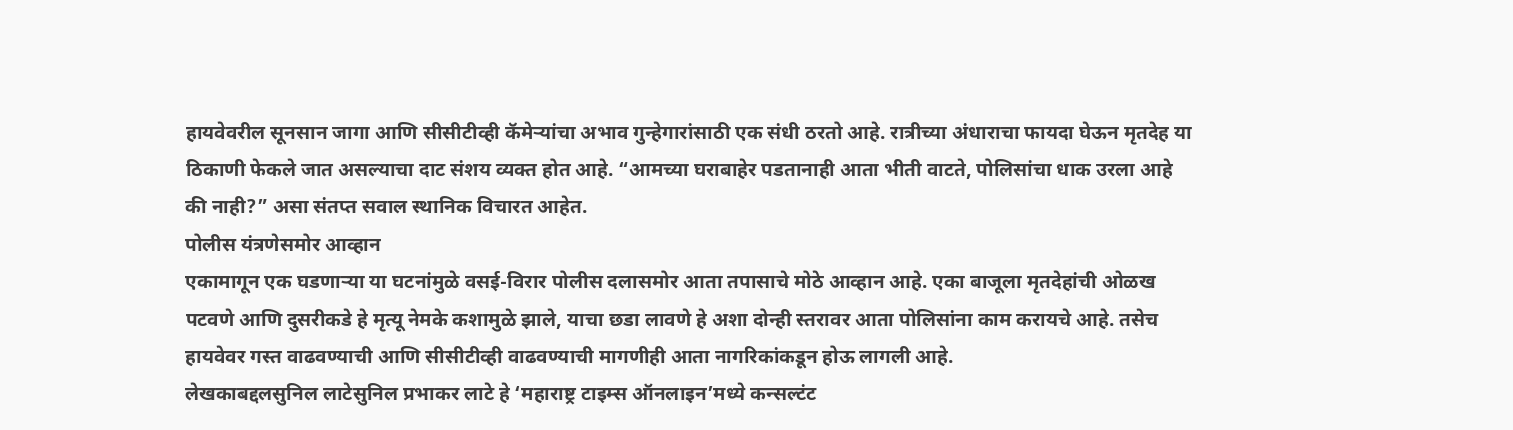हायवेवरील सूनसान जागा आणि सीसीटीव्ही कॅमेऱ्यांचा अभाव गुन्हेगारांसाठी एक संधी ठरतो आहे. रात्रीच्या अंधाराचा फायदा घेऊन मृतदेह या ठिकाणी फेकले जात असल्याचा दाट संशय व्यक्त होत आहे. “आमच्या घराबाहेर पडतानाही आता भीती वाटते, पोलिसांचा धाक उरला आहे की नाही?” असा संतप्त सवाल स्थानिक विचारत आहेत.
पोलीस यंत्रणेसमोर आव्हान
एकामागून एक घडणाऱ्या या घटनांमुळे वसई-विरार पोलीस दलासमोर आता तपासाचे मोठे आव्हान आहे. एका बाजूला मृतदेहांची ओळख पटवणे आणि दुसरीकडे हे मृत्यू नेमके कशामुळे झाले, याचा छडा लावणे हे अशा दोन्ही स्तरावर आता पोलिसांना काम करायचे आहे. तसेच हायवेवर गस्त वाढवण्याची आणि सीसीटीव्ही वाढवण्याची मागणीही आता नागरिकांकडून होऊ लागली आहे.
लेखकाबद्दलसुनिल लाटेसुनिल प्रभाकर लाटे हे ‘महाराष्ट्र टाइम्स ऑनलाइन’मध्ये कन्सल्टंट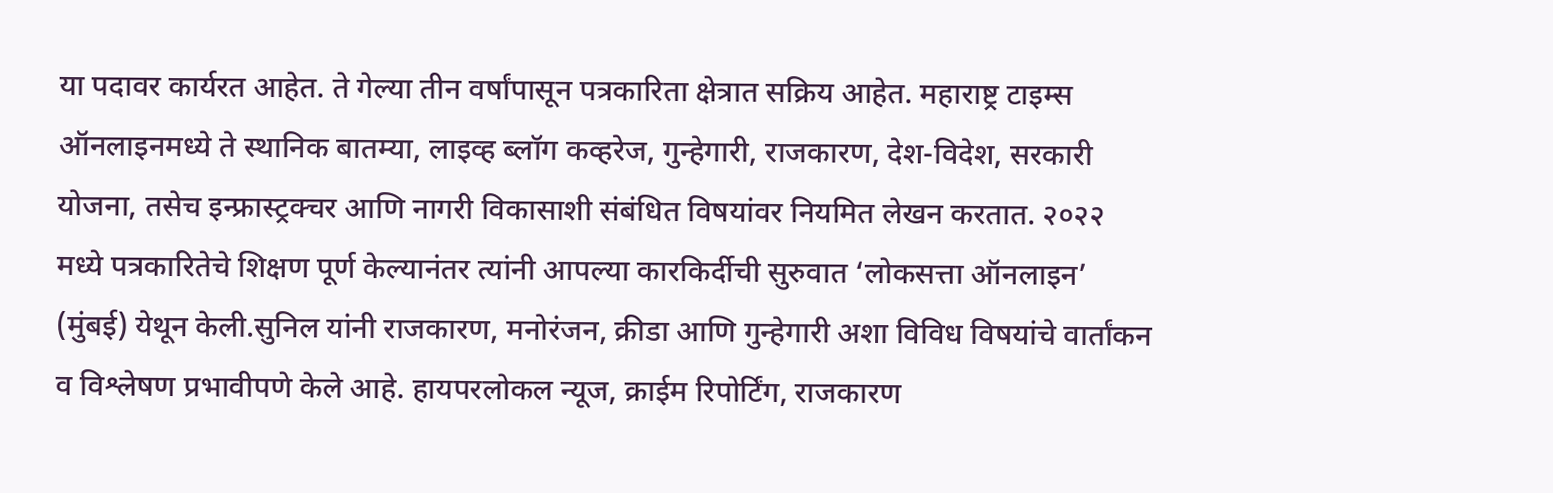या पदावर कार्यरत आहेत. ते गेल्या तीन वर्षांपासून पत्रकारिता क्षेत्रात सक्रिय आहेत. महाराष्ट्र टाइम्स ऑनलाइनमध्ये ते स्थानिक बातम्या, लाइव्ह ब्लॉग कव्हरेज, गुन्हेगारी, राजकारण, देश-विदेश, सरकारी योजना, तसेच इन्फ्रास्ट्रक्चर आणि नागरी विकासाशी संबंधित विषयांवर नियमित लेखन करतात. २०२२ मध्ये पत्रकारितेचे शिक्षण पूर्ण केल्यानंतर त्यांनी आपल्या कारकिर्दीची सुरुवात ‘लोकसत्ता ऑनलाइन’ (मुंबई) येथून केली.सुनिल यांनी राजकारण, मनोरंजन, क्रीडा आणि गुन्हेगारी अशा विविध विषयांचे वार्तांकन व विश्लेषण प्रभावीपणे केले आहे. हायपरलोकल न्यूज, क्राईम रिपोर्टिंग, राजकारण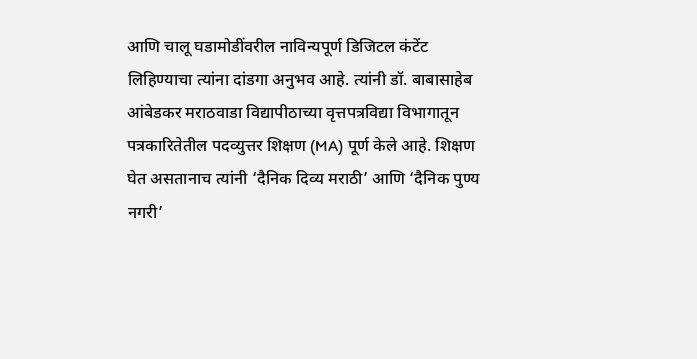आणि चालू घडामोडींवरील नाविन्यपूर्ण डिजिटल कंटेंट लिहिण्याचा त्यांना दांडगा अनुभव आहे. त्यांनी डॉ. बाबासाहेब आंबेडकर मराठवाडा विद्यापीठाच्या वृत्तपत्रविद्या विभागातून पत्रकारितेतील पदव्युत्तर शिक्षण (MA) पूर्ण केले आहे. शिक्षण घेत असतानाच त्यांनी ‘दैनिक दिव्य मराठी’ आणि ‘दैनिक पुण्य नगरी’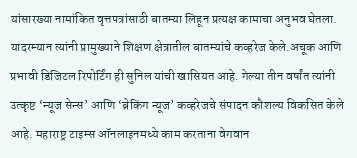यांसारख्या नामांकित वृत्तपत्रांसाठी बातम्या लिहून प्रत्यक्ष कामाचा अनुभव घेतला. यादरम्यान त्यांनी प्रामुख्याने शिक्षण क्षेत्रातील बातम्यांचे कव्हरेज केले.अचूक आणि प्रभावी डिजिटल रिपोर्टिंग ही सुनिल यांची खासियत आहे. गेल्या तीन वर्षांत त्यांनी उत्कृष्ट ‘न्यूज सेन्स’ आणि ‘ब्रेकिंग न्यूज’ कव्हरेजचे संपादन कौशल्य विकसित केले आहे. महाराष्ट्र टाइम्स ऑनलाइनमध्ये काम करताना वेगवान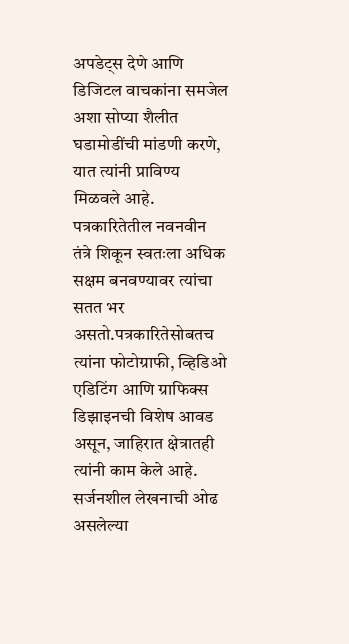अपडेट्स देणे आणि डिजिटल वाचकांना समजेल अशा सोप्या शैलीत घडामोडींची मांडणी करणे, यात त्यांनी प्राविण्य मिळवले आहे. पत्रकारितेतील नवनवीन तंत्रे शिकून स्वतःला अधिक सक्षम बनवण्यावर त्यांचा सतत भर असतो.पत्रकारितेसोबतच त्यांना फोटोग्राफी, व्हिडिओ एडिटिंग आणि ग्राफिक्स डिझाइनची विशेष आवड असून, जाहिरात क्षेत्रातही त्यांनी काम केले आहे. सर्जनशील लेखनाची ओढ असलेल्या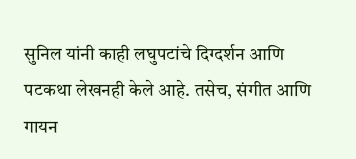सुनिल यांनी काही लघुपटांचे दिग्दर्शन आणि पटकथा लेखनही केले आहे. तसेच, संगीत आणि गायन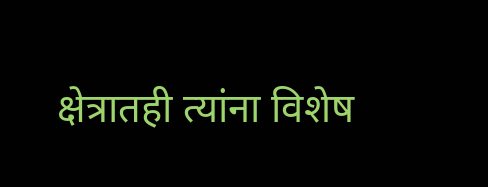क्षेत्रातही त्यांना विशेष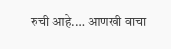रुची आहे.… आणखी वाचा